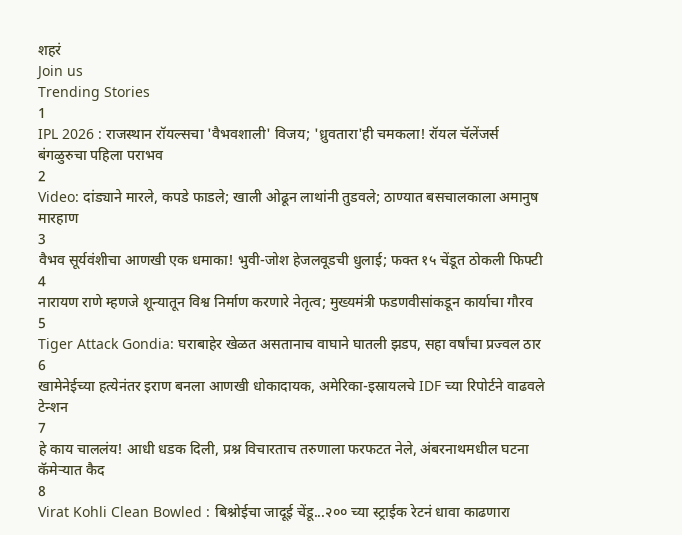शहरं
Join us
Trending Stories
1
IPL 2026 : राजस्थान रॉयल्सचा 'वैभवशाली' विजय; 'ध्रुवतारा'ही चमकला! रॉयल चॅलेंजर्स बंगळुरुचा पहिला पराभव
2
Video: दांड्याने मारले, कपडे फाडले; खाली ओढून लाथांनी तुडवले; ठाण्यात बसचालकाला अमानुष मारहाण
3
वैभव सूर्यवंशीचा आणखी एक धमाका! भुवी-जोश हेजलवूडची धुलाई; फक्त १५ चेंडूत ठोकली फिफ्टी
4
नारायण राणे म्हणजे शून्यातून विश्व निर्माण करणारे नेतृत्व; मुख्यमंत्री फडणवीसांकडून कार्याचा गौरव
5
Tiger Attack Gondia: घराबाहेर खेळत असतानाच वाघाने घातली झडप, सहा वर्षांचा प्रज्वल ठार
6
खामेनेईच्या हत्येनंतर इराण बनला आणखी धोकादायक, अमेरिका-इस्रायलचे IDF च्या रिपोर्टने वाढवले टेन्शन
7
हे काय चाललंय! आधी धडक दिली, प्रश्न विचारताच तरुणाला फरफटत नेले, अंबरनाथमधील घटना कॅमेऱ्यात कैद
8
Virat Kohli Clean Bowled : बिश्नोईचा जादूई चेंडू...२०० च्या स्ट्राईक रेटनं धावा काढणारा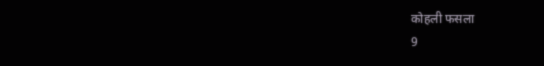कोहली फसला
9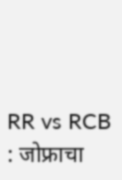RR vs RCB : जोफ्राचा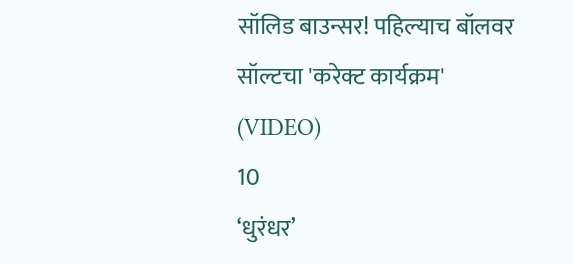सॉलिड बाउन्सर! पहिल्याच बॉलवर सॉल्टचा 'करेक्ट कार्यक्रम' (VIDEO)
10
‘धुरंधर’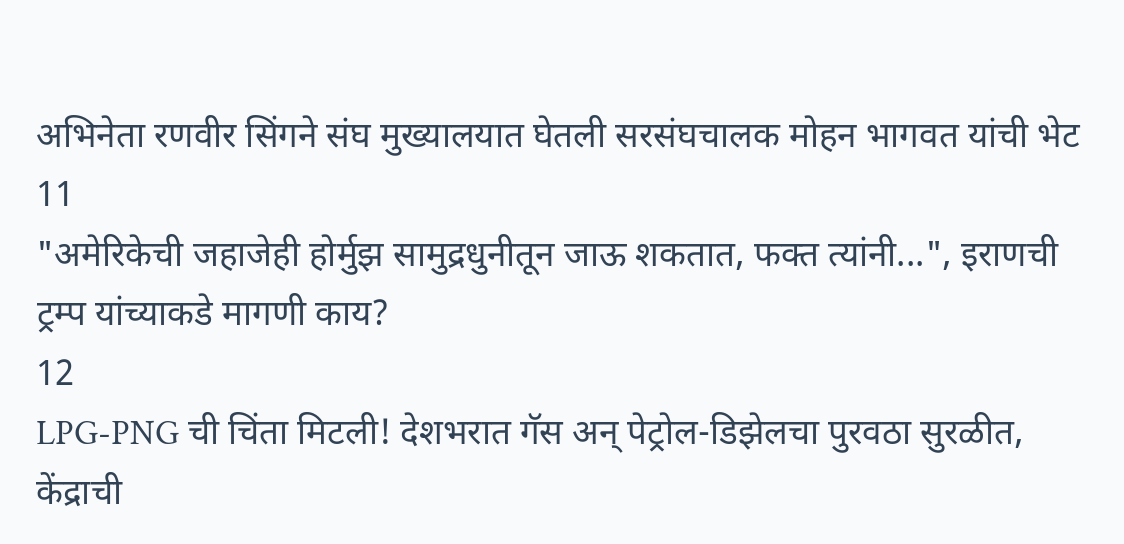अभिनेता रणवीर सिंगने संघ मुख्यालयात घेतली सरसंघचालक मोहन भागवत यांची भेट
11
"अमेरिकेची जहाजेही होर्मुझ सामुद्रधुनीतून जाऊ शकतात, फक्त त्यांनी...", इराणची ट्रम्प यांच्याकडे मागणी काय?
12
LPG-PNG ची चिंता मिटली! देशभरात गॅस अन् पेट्रोल-डिझेलचा पुरवठा सुरळीत, केंद्राची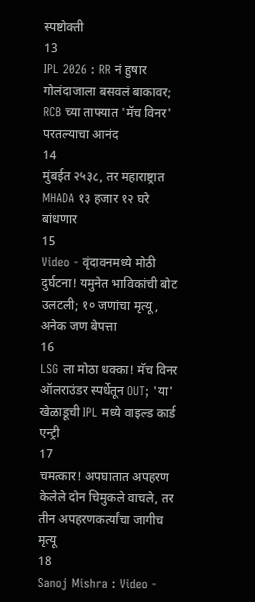स्पष्टोक्ती
13
IPL 2026 : RR नं हुषार गोलंदाजाला बसवलं बाकावर; RCB च्या ताफ्यात 'मॅच विनर' परतल्याचा आनंद
14
मुंबईत २५३८, तर महाराष्ट्रात MHADA १३ हजार १२ घरे बांधणार
15
Video - वृंदावनमध्ये मोठी दुर्घटना! यमुनेत भाविकांची बोट उलटली; १० जणांचा मृत्यू, अनेक जण बेपत्ता
16
LSG ला मोठा धक्का! मॅच विनर ऑलराउंडर स्पर्धेतून OUT; 'या' खेळाडूची IPL मध्ये वाइल्ड कार्ड एन्ट्री
17
चमत्कार! अपघातात अपहरण केलेले दोन चिमुकले वाचले, तर तीन अपहरणकर्त्यांचा जागीच मृत्यू
18
Sanoj Mishra : Video -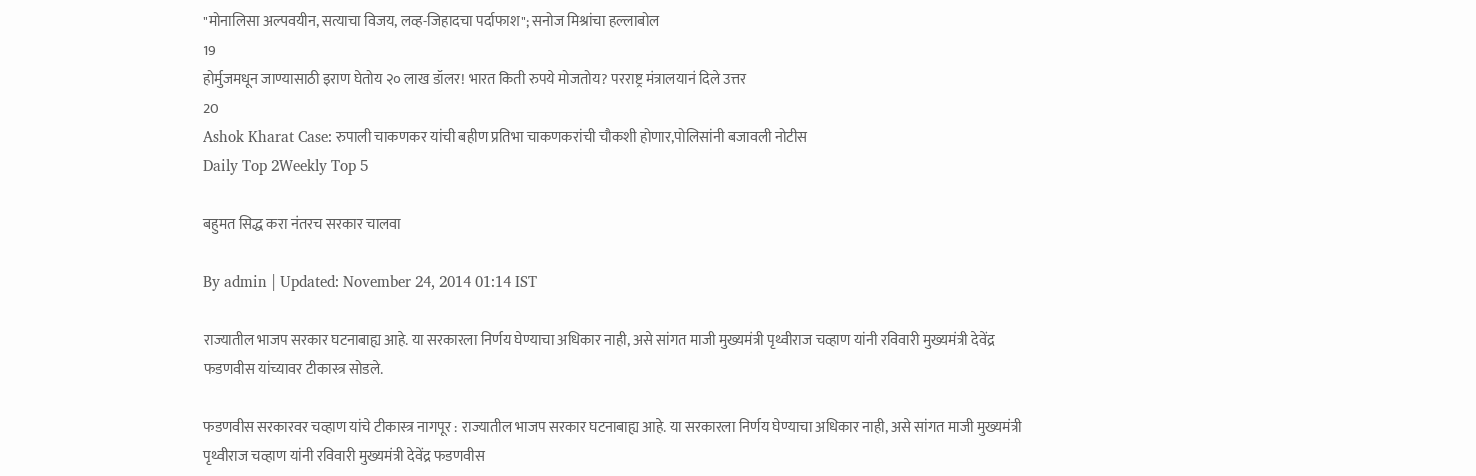"मोनालिसा अल्पवयीन, सत्याचा विजय, लव्ह-जिहादचा पर्दाफाश"; सनोज मिश्रांचा हल्लाबोल
19
होर्मुजमधून जाण्यासाठी इराण घेतोय २० लाख डॉलर! भारत किती रुपये मोजतोय? परराष्ट्र मंत्रालयानं दिले उत्तर
20
Ashok Kharat Case: रुपाली चाकणकर यांची बहीण प्रतिभा चाकणकरांची चौकशी होणार,पोलिसांनी बजावली नोटीस
Daily Top 2Weekly Top 5

बहुमत सिद्ध करा नंतरच सरकार चालवा

By admin | Updated: November 24, 2014 01:14 IST

राज्यातील भाजप सरकार घटनाबाह्य आहे. या सरकारला निर्णय घेण्याचा अधिकार नाही, असे सांगत माजी मुख्यमंत्री पृथ्वीराज चव्हाण यांनी रविवारी मुख्यमंत्री देवेंद्र फडणवीस यांच्यावर टीकास्त्र सोडले.

फडणवीस सरकारवर चव्हाण यांचे टीकास्त्र नागपूर : राज्यातील भाजप सरकार घटनाबाह्य आहे. या सरकारला निर्णय घेण्याचा अधिकार नाही, असे सांगत माजी मुख्यमंत्री पृथ्वीराज चव्हाण यांनी रविवारी मुख्यमंत्री देवेंद्र फडणवीस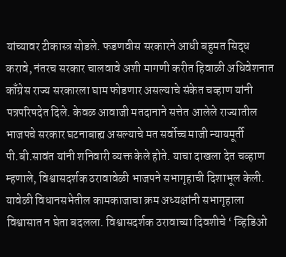यांच्यावर टीकास्त्र सोडले. फडणवीस सरकारने आधी बहुमत सिद्ध करावे, नंतरच सरकार चालवावे अशी मागणी करीत हिवाळी अधिवेशनात काँग्रेस राज्य सरकारला घाम फोडणार असल्याचे संकेत चव्हाण यांनी पत्रपरिषदेत दिले. केवळ आवाजी मतदानाने सत्तेत आलेले राज्यातील भाजपचे सरकार घटनाबाह्य असल्याचे मत सर्वोच्च माजी न्यायमूर्ती पी.बी.सावंत यांनी शनिवारी व्यक्त केले होते. याचा दाखला देत चव्हाण म्हणाले, विश्वासदर्शक ठरावावेळी भाजपने सभागृहाची दिशाभूल केली. यावेळी विधानसभेतील कामकाजाचा क्रम अध्यक्षांनी सभागृहाला विश्वासात न घेता बदलला. विश्वासदर्शक ठरावाच्या दिवशीचे ‘ व्हिडिओ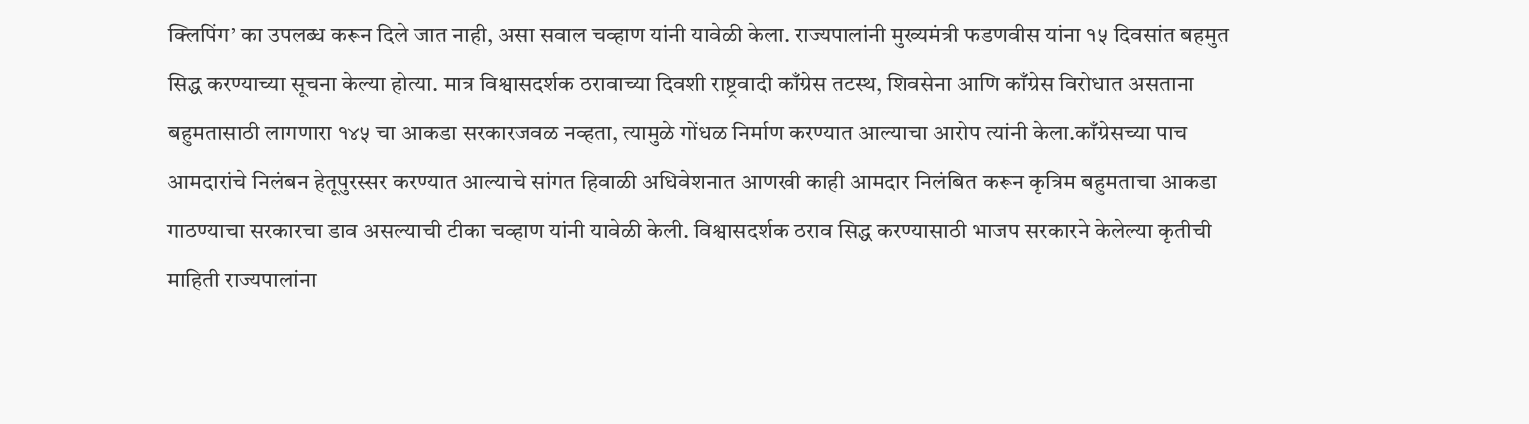क्लिपिंग’ का उपलब्ध करून दिले जात नाही, असा सवाल चव्हाण यांनी यावेळी केला. राज्यपालांनी मुख्यमंत्री फडणवीस यांना १५ दिवसांत बहमुत सिद्ध करण्याच्या सूचना केल्या होत्या. मात्र विश्वासदर्शक ठरावाच्या दिवशी राष्ट्रवादी काँग्रेस तटस्थ, शिवसेना आणि काँग्रेस विरोधात असताना बहुमतासाठी लागणारा १४५ चा आकडा सरकारजवळ नव्हता, त्यामुळे गोंधळ निर्माण करण्यात आल्याचा आरोप त्यांनी केला.काँग्रेसच्या पाच आमदारांचे निलंबन हेतूपुरस्सर करण्यात आल्याचे सांगत हिवाळी अधिवेशनात आणखी काही आमदार निलंबित करून कृत्रिम बहुमताचा आकडा गाठण्याचा सरकारचा डाव असल्याची टीका चव्हाण यांनी यावेळी केली. विश्वासदर्शक ठराव सिद्ध करण्यासाठी भाजप सरकारने केलेल्या कृतीची माहिती राज्यपालांना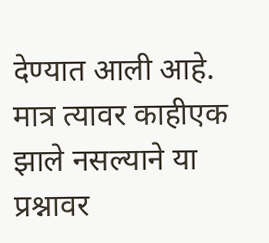देण्यात आली आहे. मात्र त्यावर काहीएक झाले नसल्याने या प्रश्नावर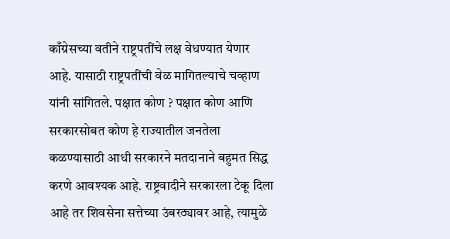काँग्रेसच्या वतीने राष्ट्रपतींचे लक्ष वेधण्यात येणार आहे. यासाठी राष्ट्रपतींची वेळ मागितल्याचे चव्हाण यांनी सांगितले. पक्षात कोण ? पक्षात कोण आणि सरकारसोबत कोण हे राज्यातील जनतेला कळण्यासाठी आधी सरकारने मतदानाने बहुमत सिद्ध करणे आवश्यक आहे. राष्ट्रवादीने सरकारला टेकू दिला आहे तर शिवसेना सत्तेच्या उंबरठ्यावर आहे, त्यामुळे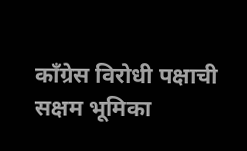काँग्रेस विरोधी पक्षाची सक्षम भूमिका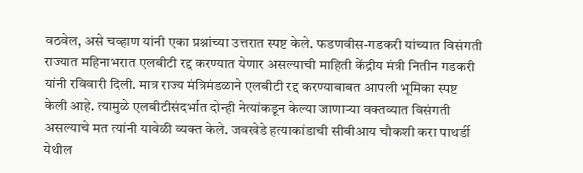वठवेल, असे चव्हाण यांनी एका प्रश्नांच्या उत्तरात स्पष्ट केले. फडणवीस-गडकरी यांच्यात विसंगती राज्यात महिनाभरात एलबीटी रद्द करण्यात येणार असल्याची माहिती केंद्रीय मंत्री नितीन गडकरी यांनी रविवारी दिली. मात्र राज्य मंत्रिमंडळाने एलबीटी रद्द करण्याबाबत आपली भूमिका स्पष्ट केली आहे. त्यामुळे एलबीटीसंदर्भात दोन्ही नेत्यांकडून केल्या जाणाऱ्या वक्तव्यात विसंगती असल्याचे मत त्यांनी यावेळी व्यक्त केले. जवखेडे हत्याकांडाची सीबीआय चौकशी करा पाथर्डी येथील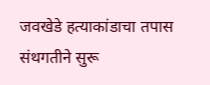जवखेडे हत्याकांडाचा तपास संथगतीने सुरू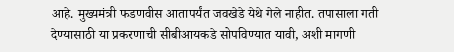आहे. मुख्यमंत्री फडणवीस आतापर्यंत जवखेडे येथे गेले नाहीत. तपासाला गती देण्यासाठी या प्रकरणाची सीबीआयकडे सोपविण्यात यावी, अशी मागणी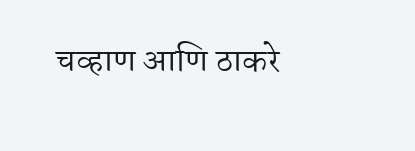चव्हाण आणि ठाकरे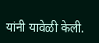यांनी यावेळी केली.